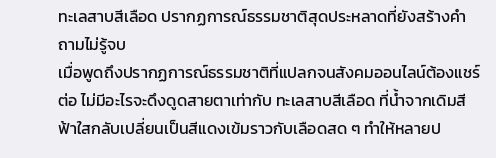ทะเลสาบสีเลือด ปรากฏการณ์ธรรมชาติสุดประหลาดที่ยังสร้างคำถามไม่รู้จบ
เมื่อพูดถึงปรากฏการณ์ธรรมชาติที่แปลกจนสังคมออนไลน์ต้องแชร์ต่อ ไม่มีอะไรจะดึงดูดสายตาเท่ากับ ทะเลสาบสีเลือด ที่น้ำจากเดิมสีฟ้าใสกลับเปลี่ยนเป็นสีแดงเข้มราวกับเลือดสด ๆ ทำให้หลายป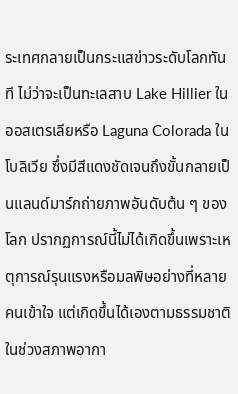ระเทศกลายเป็นกระแสข่าวระดับโลกทันที ไม่ว่าจะเป็นทะเลสาบ Lake Hillier ในออสเตรเลียหรือ Laguna Colorada ในโบลิเวีย ซึ่งมีสีแดงชัดเจนถึงขั้นกลายเป็นแลนด์มาร์กถ่ายภาพอันดับต้น ๆ ของโลก ปรากฏการณ์นี้ไม่ได้เกิดขึ้นเพราะเหตุการณ์รุนแรงหรือมลพิษอย่างที่หลายคนเข้าใจ แต่เกิดขึ้นได้เองตามธรรมชาติในช่วงสภาพอากา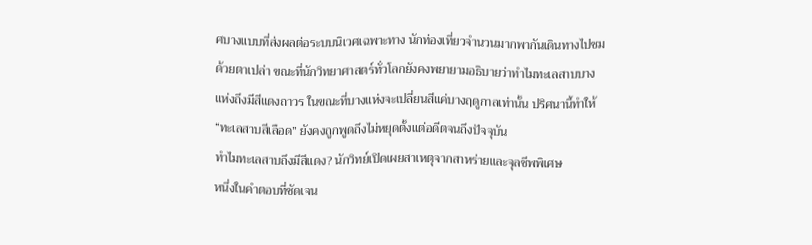ศบางแบบที่ส่งผลต่อระบบนิเวศเฉพาะทาง นักท่องเที่ยวจำนวนมากพากันเดินทางไปชมด้วยตาเปล่า ขณะที่นักวิทยาศาสตร์ทั่วโลกยังคงพยายามอธิบายว่าทำไมทะเลสาบบางแห่งถึงมีสีแดงถาวร ในขณะที่บางแห่งจะเปลี่ยนสีแค่บางฤดูกาลเท่านั้น ปริศนานี้ทำให้ “ทะเลสาบสีเลือด” ยังคงถูกพูดถึงไม่หยุดตั้งแต่อดีตจนถึงปัจจุบัน
ทำไมทะเลสาบถึงมีสีแดง? นักวิทย์เปิดเผยสาเหตุจากสาหร่ายและจุลชีพพิเศษ
หนึ่งในคำตอบที่ชัดเจน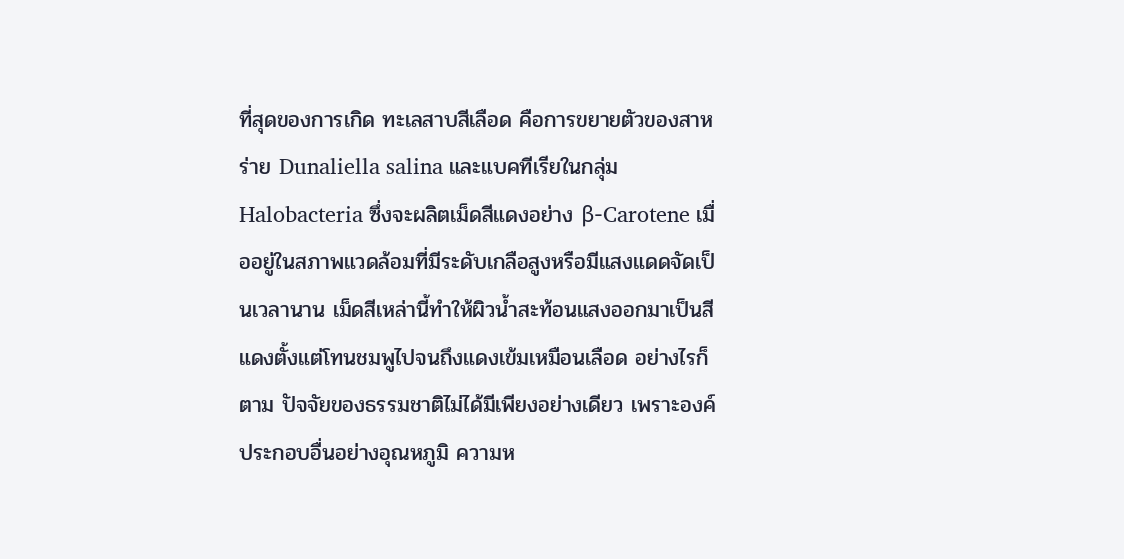ที่สุดของการเกิด ทะเลสาบสีเลือด คือการขยายตัวของสาหร่าย Dunaliella salina และแบคทีเรียในกลุ่ม Halobacteria ซึ่งจะผลิตเม็ดสีแดงอย่าง β-Carotene เมื่ออยู่ในสภาพแวดล้อมที่มีระดับเกลือสูงหรือมีแสงแดดจัดเป็นเวลานาน เม็ดสีเหล่านี้ทำให้ผิวน้ำสะท้อนแสงออกมาเป็นสีแดงตั้งแต่โทนชมพูไปจนถึงแดงเข้มเหมือนเลือด อย่างไรก็ตาม ปัจจัยของธรรมชาติไม่ได้มีเพียงอย่างเดียว เพราะองค์ประกอบอื่นอย่างอุณหภูมิ ความห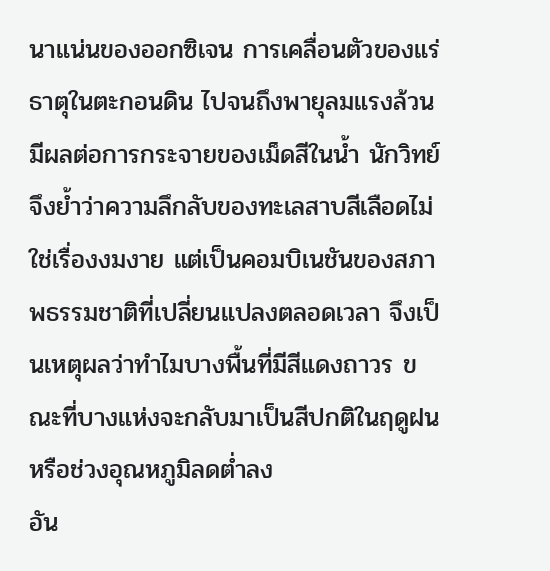นาแน่นของออกซิเจน การเคลื่อนตัวของแร่ธาตุในตะกอนดิน ไปจนถึงพายุลมแรงล้วนมีผลต่อการกระจายของเม็ดสีในน้ำ นักวิทย์จึงย้ำว่าความลึกลับของทะเลสาบสีเลือดไม่ใช่เรื่องงมงาย แต่เป็นคอมบิเนชันของสภาพธรรมชาติที่เปลี่ยนแปลงตลอดเวลา จึงเป็นเหตุผลว่าทำไมบางพื้นที่มีสีแดงถาวร ขณะที่บางแห่งจะกลับมาเป็นสีปกติในฤดูฝนหรือช่วงอุณหภูมิลดต่ำลง
อัน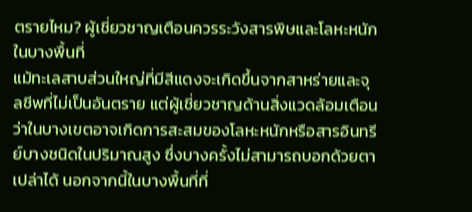ตรายไหม? ผู้เชี่ยวชาญเตือนควรระวังสารพิษและโลหะหนักในบางพื้นที่
แม้ทะเลสาบส่วนใหญ่ที่มีสีแดงจะเกิดขึ้นจากสาหร่ายและจุลชีพที่ไม่เป็นอันตราย แต่ผู้เชี่ยวชาญด้านสิ่งแวดล้อมเตือนว่าในบางเขตอาจเกิดการสะสมของโลหะหนักหรือสารอินทรีย์บางชนิดในปริมาณสูง ซึ่งบางครั้งไม่สามารถบอกด้วยตาเปล่าได้ นอกจากนี้ในบางพื้นที่ที่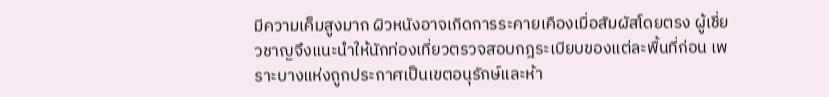มีความเค็มสูงมาก ผิวหนังอาจเกิดการระคายเคืองเมื่อสัมผัสโดยตรง ผู้เชี่ยวชาญจึงแนะนำให้นักท่องเที่ยวตรวจสอบกฎระเบียบของแต่ละพื้นที่ก่อน เพราะบางแห่งถูกประกาศเป็นเขตอนุรักษ์และห้า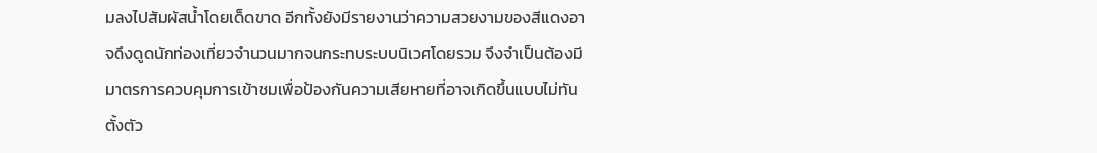มลงไปสัมผัสน้ำโดยเด็ดขาด อีกทั้งยังมีรายงานว่าความสวยงามของสีแดงอาจดึงดูดนักท่องเที่ยวจำนวนมากจนกระทบระบบนิเวศโดยรวม จึงจำเป็นต้องมีมาตรการควบคุมการเข้าชมเพื่อป้องกันความเสียหายที่อาจเกิดขึ้นแบบไม่ทันตั้งตัว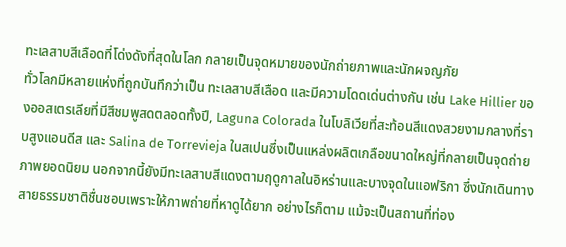ทะเลสาบสีเลือดที่โด่งดังที่สุดในโลก กลายเป็นจุดหมายของนักถ่ายภาพและนักผจญภัย
ทั่วโลกมีหลายแห่งที่ถูกบันทึกว่าเป็น ทะเลสาบสีเลือด และมีความโดดเด่นต่างกัน เช่น Lake Hillier ของออสเตรเลียที่มีสีชมพูสดตลอดทั้งปี, Laguna Colorada ในโบลิเวียที่สะท้อนสีแดงสวยงามกลางที่ราบสูงแอนดีส และ Salina de Torrevieja ในสเปนซึ่งเป็นแหล่งผลิตเกลือขนาดใหญ่ที่กลายเป็นจุดถ่ายภาพยอดนิยม นอกจากนี้ยังมีทะเลสาบสีแดงตามฤดูกาลในอิหร่านและบางจุดในแอฟริกา ซึ่งนักเดินทางสายธรรมชาติชื่นชอบเพราะให้ภาพถ่ายที่หาดูได้ยาก อย่างไรก็ตาม แม้จะเป็นสถานที่ท่อง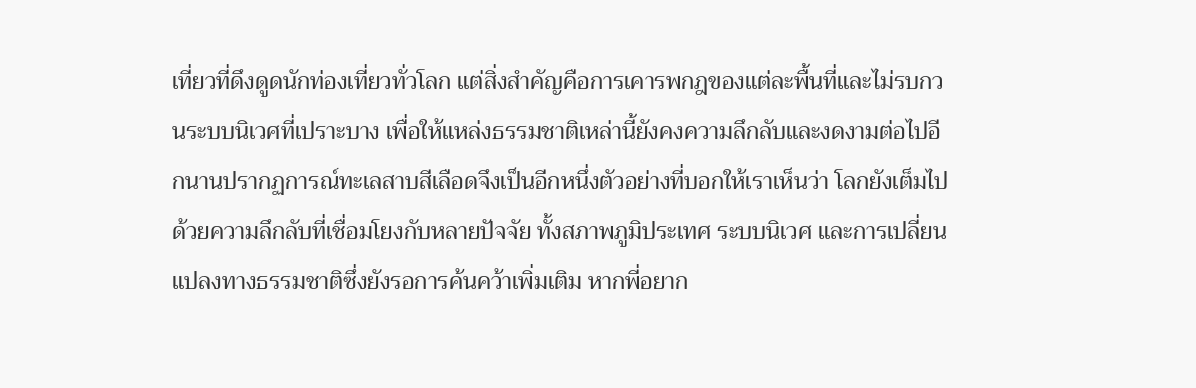เที่ยวที่ดึงดูดนักท่องเที่ยวทั่วโลก แต่สิ่งสำคัญคือการเคารพกฎของแต่ละพื้นที่และไม่รบกวนระบบนิเวศที่เปราะบาง เพื่อให้แหล่งธรรมชาติเหล่านี้ยังคงความลึกลับและงดงามต่อไปอีกนานปรากฏการณ์ทะเลสาบสีเลือดจึงเป็นอีกหนึ่งตัวอย่างที่บอกให้เราเห็นว่า โลกยังเต็มไปด้วยความลึกลับที่เชื่อมโยงกับหลายปัจจัย ทั้งสภาพภูมิประเทศ ระบบนิเวศ และการเปลี่ยนแปลงทางธรรมชาติซึ่งยังรอการค้นคว้าเพิ่มเติม หากพี่อยาก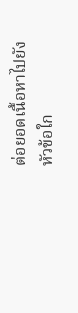ต่อยอดเนื้อหาไปยังหัวข้อใก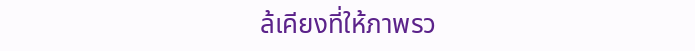ล้เคียงที่ให้ภาพรว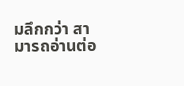มลึกกว่า สามารถอ่านต่อ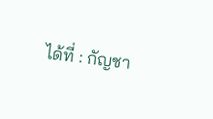ได้ที่ : กัญชา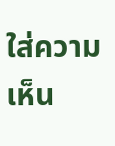ใส่ความเห็น